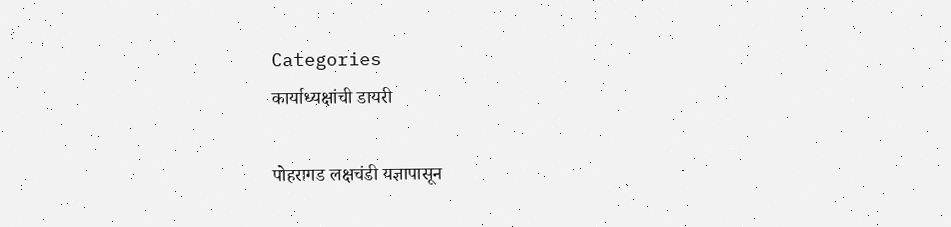Categories
कार्याध्यक्षांची डायरी

पोहरागड लक्षचंडी यज्ञापासून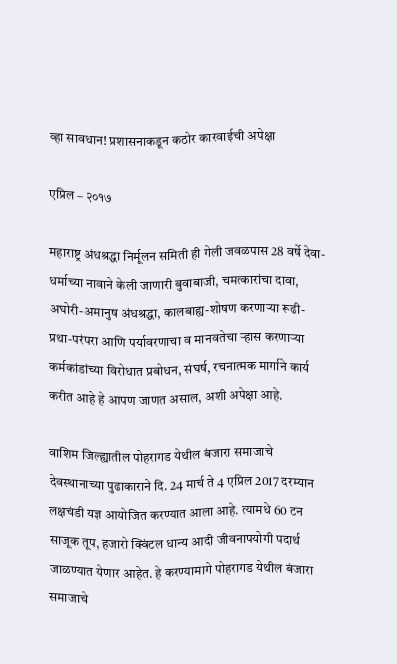व्हा सावधान! प्रशासनाकडून कठोर कारवाईची अपेक्षा

एप्रिल – २०१७

महाराष्ट्र अंधश्रद्धा निर्मूलन समिती ही गेली जवळपास 28 वर्षे देवा-धर्माच्या नावाने केली जाणारी बुवाबाजी, चमत्कारांचा दावा, अघोरी-अमानुष अंधश्रद्धा, कालबाह्य-शोषण करणार्‍या रूढी-प्रथा-परंपरा आणि पर्यावरणाचा व मानवतेचा र्‍हास करणार्‍या कर्मकांडांच्या विरोधात प्रबोधन, संघर्ष, रचनात्मक मार्गाने कार्य करीत आहे हे आपण जाणत असाल, अशी अपेक्षा आहे.

वाशिम जिल्ह्यातील पोहरागड येथील बंजारा समाजाचे देवस्थानाच्या पुढाकाराने दि. 24 मार्च ते 4 एप्रिल 2017 दरम्यान लक्षचंडी यज्ञ आयोजित करण्यात आला आहे. त्यामधे 60 टन साजूक तूप, हजारो क्विंटल धान्य आदी जीवनापयोगी पदार्थ जाळण्यात येणार आहेत. हे करण्यामागे पोहरागड येथील बंजारा समाजाचे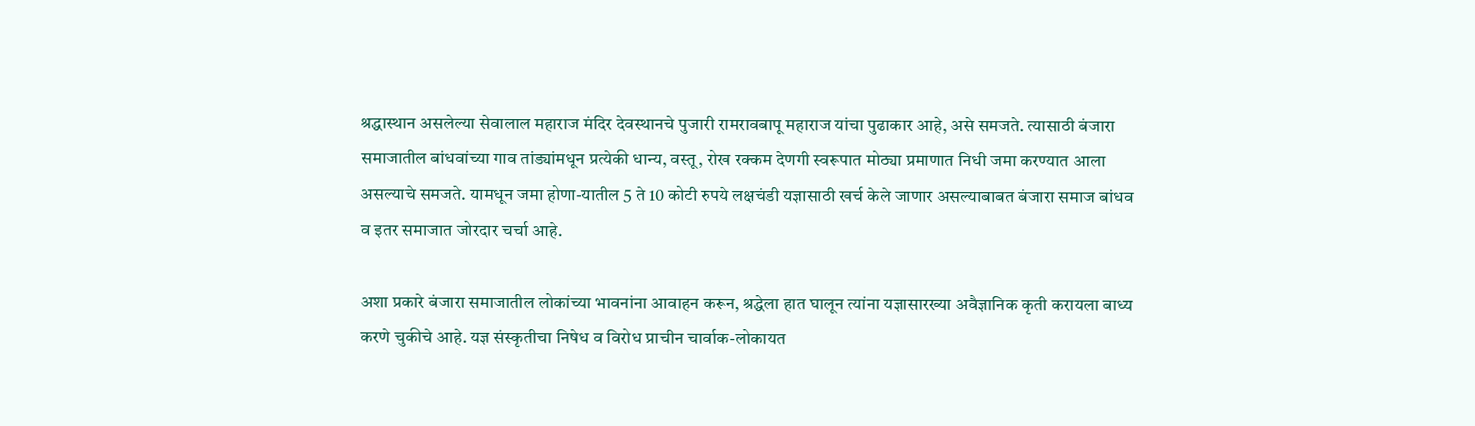श्रद्धास्थान असलेल्या सेवालाल महाराज मंदिर देवस्थानचे पुजारी रामरावबापू महाराज यांचा पुढाकार आहे, असे समजते. त्यासाठी बंजारा समाजातील बांधवांच्या गाव तांड्यांमधून प्रत्येकी धान्य, वस्तू, रोख रक्कम देणगी स्वरूपात मोठ्या प्रमाणात निधी जमा करण्यात आला असल्याचे समजते. यामधून जमा होणा-यातील 5 ते 10 कोटी रुपये लक्षचंडी यज्ञासाठी खर्च केले जाणार असल्याबाबत बंजारा समाज बांधव व इतर समाजात जोरदार चर्चा आहे.

अशा प्रकारे बंजारा समाजातील लोकांच्या भावनांना आवाहन करून, श्रद्धेला हात घालून त्यांना यज्ञासारख्या अवैज्ञानिक कृती करायला बाध्य करणे चुकीचे आहे. यज्ञ संस्कृतीचा निषेध व विरोध प्राचीन चार्वाक-लोकायत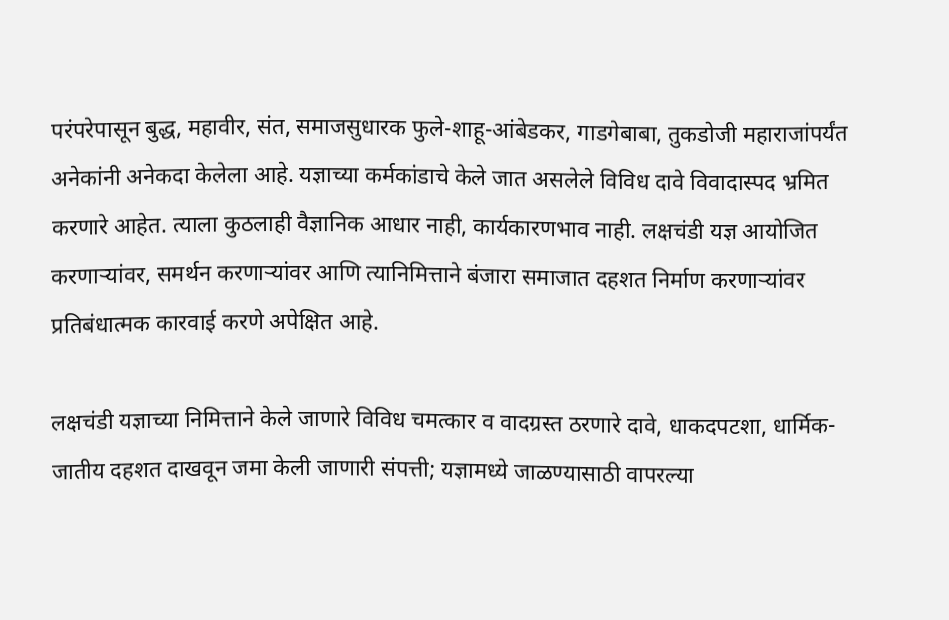परंपरेपासून बुद्ध, महावीर, संत, समाजसुधारक फुले-शाहू-आंबेडकर, गाडगेबाबा, तुकडोजी महाराजांपर्यंत अनेकांनी अनेकदा केलेला आहे. यज्ञाच्या कर्मकांडाचे केले जात असलेले विविध दावे विवादास्पद भ्रमित करणारे आहेत. त्याला कुठलाही वैज्ञानिक आधार नाही, कार्यकारणभाव नाही. लक्षचंडी यज्ञ आयोजित करणार्‍यांवर, समर्थन करणार्‍यांवर आणि त्यानिमित्ताने बंजारा समाजात दहशत निर्माण करणार्‍यांवर प्रतिबंधात्मक कारवाई करणे अपेक्षित आहे.

लक्षचंडी यज्ञाच्या निमित्ताने केले जाणारे विविध चमत्कार व वादग्रस्त ठरणारे दावे, धाकदपटशा, धार्मिक-जातीय दहशत दाखवून जमा केली जाणारी संपत्ती; यज्ञामध्ये जाळण्यासाठी वापरल्या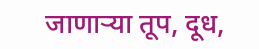जाणार्‍या तूप, दूध,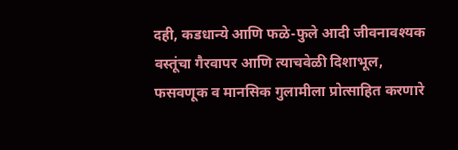दही, कडधान्ये आणि फळे-फुले आदी जीवनावश्यक वस्तूंचा गैरवापर आणि त्याचवेळी दिशाभूल, फसवणूक व मानसिक गुलामीला प्रोत्साहित करणारे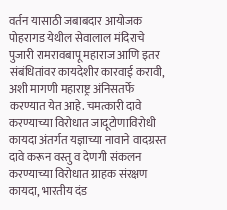वर्तन यासाठी जबाबदार आयोजक पोहरागड येथील सेवालाल मंदिराचे पुजारी रामरावबापू महाराज आणि इतर संबंधितांवर कायदेशीर कारवाई करावी, अशी मागणी महाराष्ट्र अंनिसतर्फे करण्यात येत आहे. चमत्कारी दावे करण्याच्या विरोधात जादूटोणाविरोधी कायदा अंतर्गत यज्ञाच्या नावाने वादग्रस्त दावे करून वस्तु व देणगी संकलन करण्याच्या विरोधात ग्राहक संरक्षण कायदा, भारतीय दंड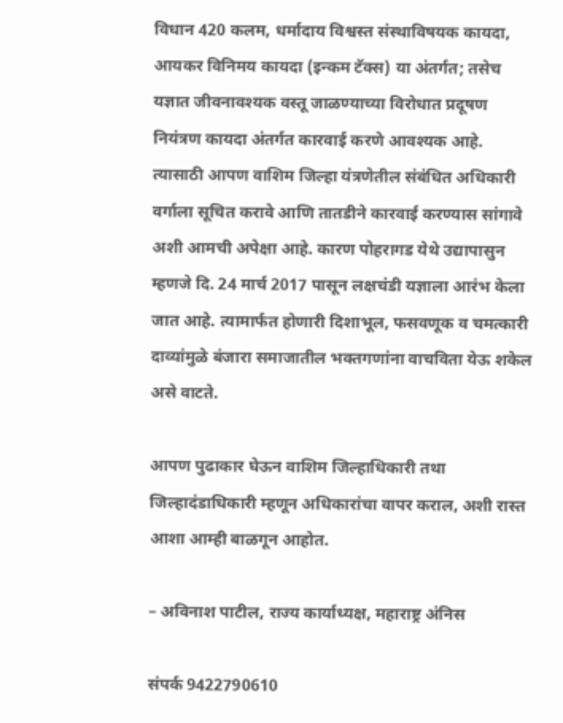विधान 420 कलम, धर्मादाय विश्वस्त संस्थाविषयक कायदा, आयकर विनिमय कायदा (इन्कम टॅक्स) या अंतर्गत; तसेच यज्ञात जीवनावश्यक वस्तू जाळण्याच्या विरोधात प्रदूषण नियंत्रण कायदा अंतर्गत कारवाई करणे आवश्यक आहे. त्यासाठी आपण वाशिम जिल्हा यंत्रणेतील संबंधित अधिकारी वर्गाला सूचित करावे आणि तातडीने कारवाई करण्यास सांगावे अशी आमची अपेक्षा आहे. कारण पोहरागड येथे उद्यापासुन म्हणजे दि. 24 मार्च 2017 पासून लक्षचंडी यज्ञाला आरंभ केला जात आहे. त्यामार्फत होणारी दिशाभूल, फसवणूक व चमत्कारी दाव्यांमुळे बंजारा समाजातील भक्तगणांना वाचविता येऊ शकेल असे वाटते.

आपण पुढाकार घेऊन वाशिम जिल्हाधिकारी तथा जिल्हादंडाधिकारी म्हणून अधिकारांचा वापर कराल, अशी रास्त आशा आम्ही बाळगून आहोत.

– अविनाश पाटील, राज्य कार्याध्यक्ष, महाराष्ट्र अंनिस

संपर्क 9422790610